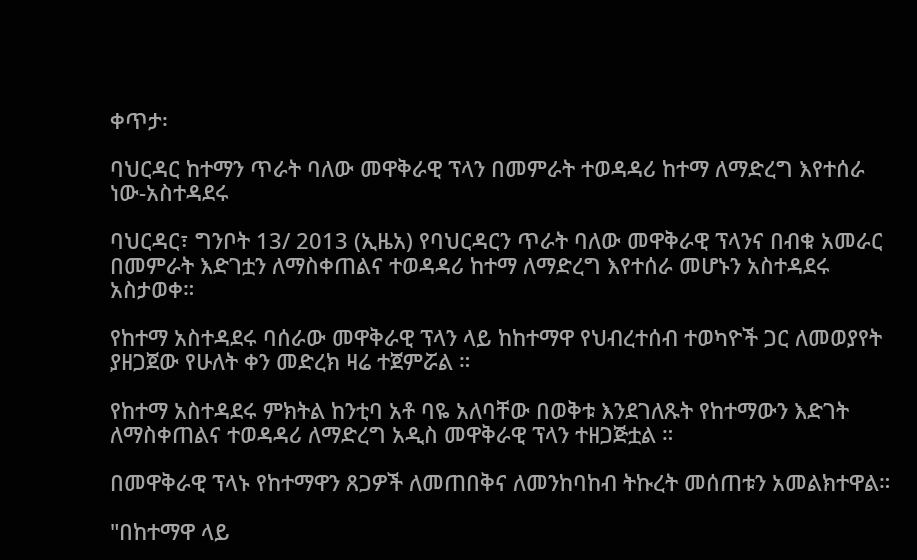ቀጥታ፡

ባህርዳር ከተማን ጥራት ባለው መዋቅራዊ ፕላን በመምራት ተወዳዳሪ ከተማ ለማድረግ እየተሰራ ነው-አስተዳደሩ

ባህርዳር፣ ግንቦት 13/ 2013 (ኢዜአ) የባህርዳርን ጥራት ባለው መዋቅራዊ ፕላንና በብቁ አመራር በመምራት እድገቷን ለማስቀጠልና ተወዳዳሪ ከተማ ለማድረግ እየተሰራ መሆኑን አስተዳደሩ አስታወቀ።

የከተማ አስተዳደሩ ባሰራው መዋቅራዊ ፕላን ላይ ከከተማዋ የህብረተሰብ ተወካዮች ጋር ለመወያየት ያዘጋጀው የሁለት ቀን መድረክ ዛሬ ተጀምሯል ።

የከተማ አስተዳደሩ ምክትል ከንቲባ አቶ ባዬ አለባቸው በወቅቱ እንደገለጹት የከተማውን እድገት ለማስቀጠልና ተወዳዳሪ ለማድረግ አዲስ መዋቅራዊ ፕላን ተዘጋጅቷል ።

በመዋቅራዊ ፕላኑ የከተማዋን ጸጋዎች ለመጠበቅና ለመንከባከብ ትኩረት መሰጠቱን አመልክተዋል።

"በከተማዋ ላይ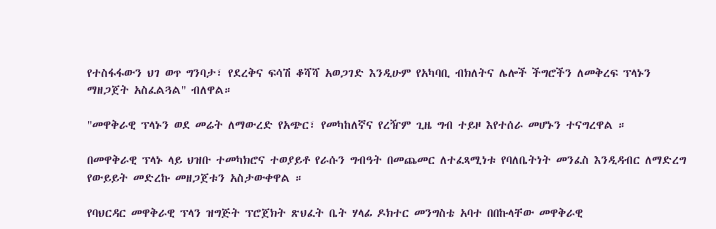የተስፋፋውን ህገ ወጥ ግንባታ፣ የደረቅና ፍሳሽ ቆሻሻ አወጋገድ እንዲሁም የአካባቢ ብክለትና ሌሎች ችግሮችን ለመቅረፍ ፕላኑን ማዘጋጀት አስፈልጓል" ብለዋል።

"መዋቅራዊ ፕላኑን ወደ መሬት ለማውረድ የአጭር፣ የመካከለኛና የረዥም ጊዜ ግብ ተይዞ እየተሰራ መሆኑን ተናግረዋል ።

በመዋቅራዊ ፕላኑ ላይ ህዝቡ ተመካክሮና ተወያይቶ የራሱን ግብዓት በመጨመር ለተፈጻሚነቱ የባለቤትነት መንፈስ እንዲዳብር ለማድረግ የውይይት መድረኩ መዘጋጀቱን አስታውቀዋል ።

የባህርዳር መዋቅራዊ ፕላን ዝግጅት ፕሮጀክት ጽህፈት ቤት ሃላፊ ዶክተር መንግስቴ አባተ በበኩላቸው መዋቅራዊ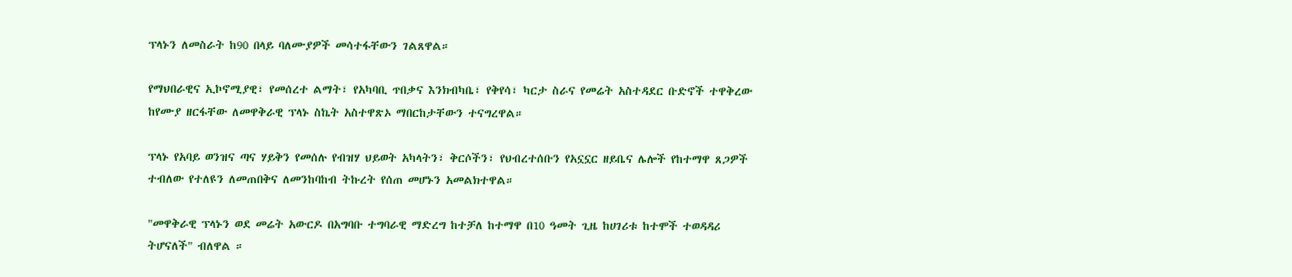ፕላኑን ለመስራት ከ90 በላይ ባለሙያዎች መሳተፋቸውን ገልጸዋል።

የማህበራዊና ኢኮኖሚያዊ፣ የመሰረተ ልማት፣ የአካባቢ ጥበቃና እንክብካቤ፣ የቅየሳ፣ ካርታ ስራና የመሬት አስተዳደር ቡድኖች ተዋቅረው ከየሙያ ዘርፋቸው ለመዋቅራዊ ፕላኑ ስኬት አስተዋጽኦ ማበርከታቸውን ተናግረዋል።

ፕላኑ የአባይ ወንዝና ጣና ሃይቅን የመሰሉ የብዝሃ ህይወት አካላትን፣ ቅርሶችን፣ የህብረተሰቡን የአኗኗር ዘይቤና ሌሎች የከተማዋ ጸጋዎች ተብለው የተለዩን ለመጠበቅና ለመንከባከብ ትኩረት የሰጠ መሆኑን አመልክተዋል።

"መዋቅራዊ ፕላኑን ወደ መሬት አውርዶ በአግባቡ ተግባራዊ ማድረግ ከተቻለ ከተማዋ በ10 ዓመት ጊዜ ከሀገሪቱ ከተሞች ተወዳዳሪ ትሆናለች" ብለዋል ።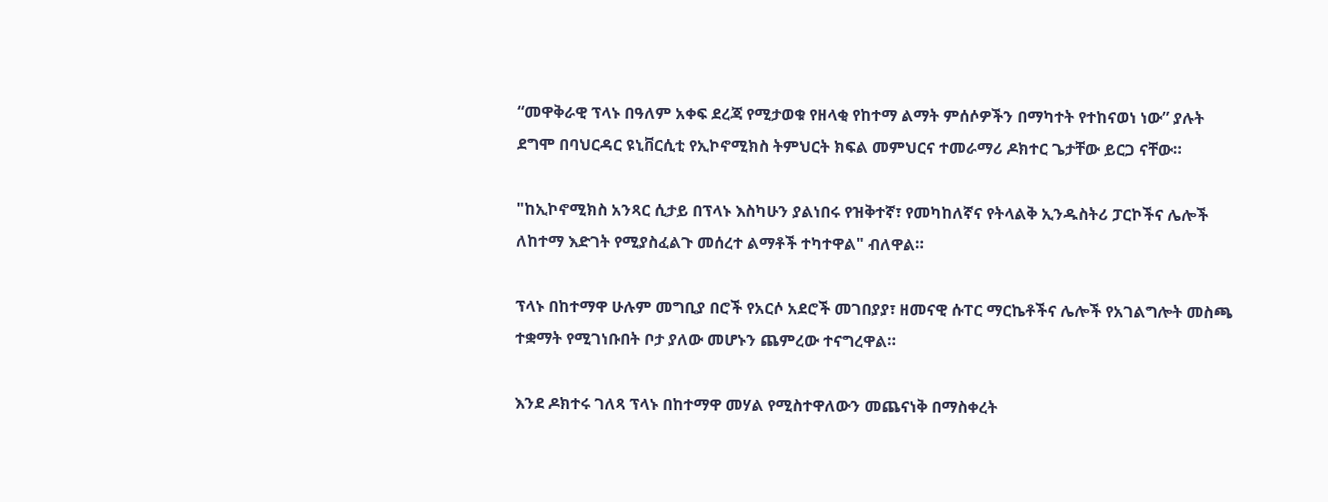“መዋቅራዊ ፕላኑ በዓለም አቀፍ ደረጃ የሚታወቁ የዘላቂ የከተማ ልማት ምሰሶዎችን በማካተት የተከናወነ ነው” ያሉት ደግሞ በባህርዳር ዩኒቨርሲቲ የኢኮኖሚክስ ትምህርት ክፍል መምህርና ተመራማሪ ዶክተር ጌታቸው ይርጋ ናቸው።

"ከኢኮኖሚክስ አንጻር ሲታይ በፕላኑ እስካሁን ያልነበሩ የዝቅተኛ፣ የመካከለኛና የትላልቅ ኢንዱስትሪ ፓርኮችና ሌሎች ለከተማ እድገት የሚያስፈልጉ መሰረተ ልማቶች ተካተዋል" ብለዋል።

ፕላኑ በከተማዋ ሁሉም መግቢያ በሮች የአርሶ አደሮች መገበያያ፣ ዘመናዊ ሱፐር ማርኬቶችና ሌሎች የአገልግሎት መስጫ ተቋማት የሚገነቡበት ቦታ ያለው መሆኑን ጨምረው ተናግረዋል።

እንደ ዶክተሩ ገለጻ ፕላኑ በከተማዋ መሃል የሚስተዋለውን መጨናነቅ በማስቀረት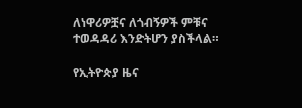ለነዋሪዎቿና ለጎብኝዎች ምቹና ተወዳዳሪ እንድትሆን ያስችላል።

የኢትዮጵያ ዜና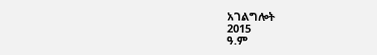አገልግሎት
2015
ዓ.ም